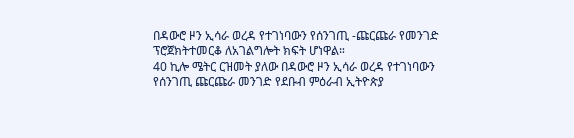በዳውሮ ዞን ኢሳራ ወረዳ የተገነባውን የሰንገጢ -ጩርጩራ የመንገድ ፕሮጀክትተመርቆ ለአገልግሎት ክፍት ሆነዋል።
40 ኪሎ ሜትር ርዝመት ያለው በዳውሮ ዞን ኢሳራ ወረዳ የተገነባውን የሰንገጢ ጩርጩራ መንገድ የደቡብ ምዕራብ ኢትዮጵያ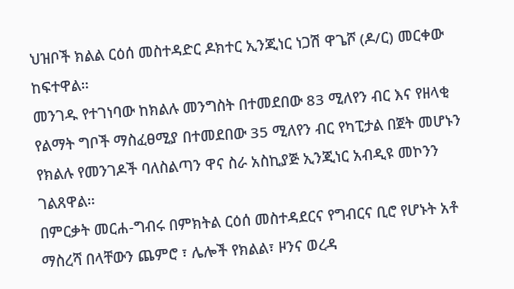ህዝቦች ክልል ርዕሰ መስተዳድር ዶክተር ኢንጂነር ነጋሽ ዋጌሾ (ዶ/ር) መርቀው ከፍተዋል።
መንገዱ የተገነባው ከክልሉ መንግስት በተመደበው 83 ሚለየን ብር እና የዘላቂ የልማት ግቦች ማስፈፀሚያ በተመደበው 35 ሚለየን ብር የካፒታል በጀት መሆኑን የክልሉ የመንገዶች ባለስልጣን ዋና ስራ አስኪያጅ ኢንጂነር አብዲዩ መኮንን ገልጸዋል።
በምርቃት መርሐ-ግብሩ በምክትል ርዕሰ መስተዳደርና የግብርና ቢሮ የሆኑት አቶ ማስረሻ በላቸውን ጨምሮ ፣ ሌሎች የክልል፣ ዞንና ወረዳ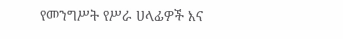የመንግሥት የሥራ ሀላፊዎች እና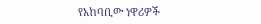የአከባቢው ነዋሪዎች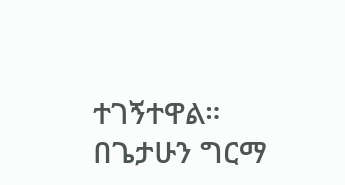ተገኝተዋል።
በጌታሁን ግርማ